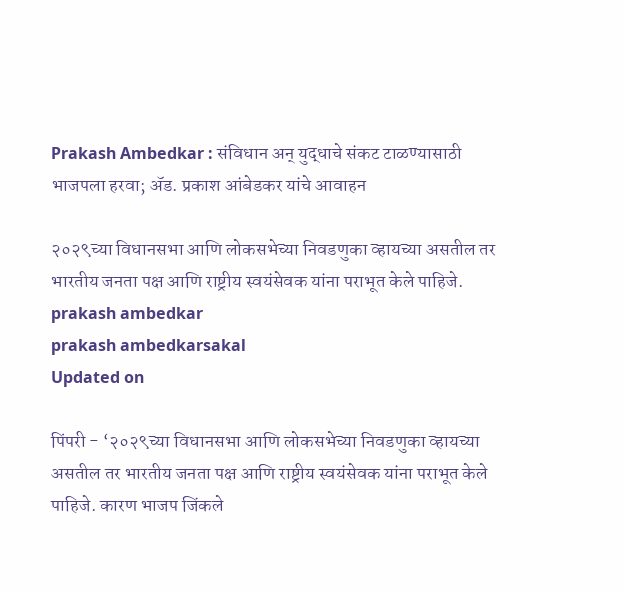Prakash Ambedkar : संविधान अन् युद्धाचे संकट टाळण्यासाठी भाजपला हरवा; ॲड. प्रकाश आंबेडकर यांचे आवाहन

२०२९च्या विधानसभा आणि लोकसभेच्या निवडणुका व्हायच्या असतील तर भारतीय जनता पक्ष आणि राष्ट्रीय स्वयंसेवक यांना पराभूत केले पाहिजे.
prakash ambedkar
prakash ambedkarsakal
Updated on

पिंपरी - ‘२०२९च्या विधानसभा आणि लोकसभेच्या निवडणुका व्हायच्या असतील तर भारतीय जनता पक्ष आणि राष्ट्रीय स्वयंसेवक यांना पराभूत केले पाहिजे. कारण भाजप जिंकले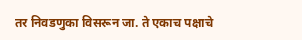तर निवडणुका विसरून जा. ते एकाच पक्षाचे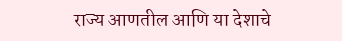राज्य आणतील आणि या देशाचे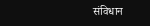संविधान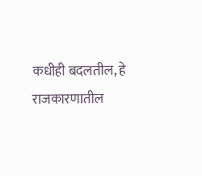कधीही बदलतील, हे राजकारणातील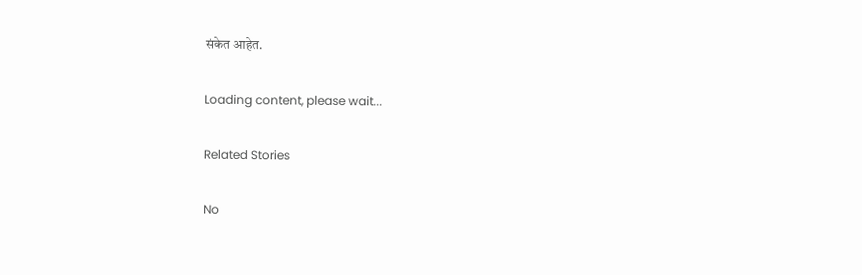संकेत आहेत.

Loading content, please wait...

Related Stories

No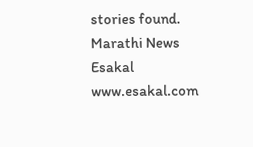stories found.
Marathi News Esakal
www.esakal.com